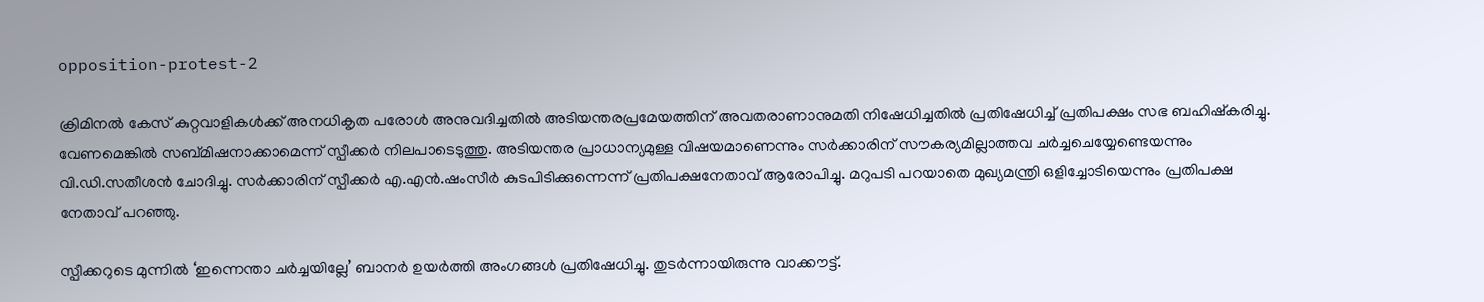opposition-protest-2

ക്രിമിനല്‍ കേസ് കുറ്റവാളികള്‍ക്ക് അനധികൃത പരോള്‍ അനുവദിച്ചതില്‍ അടിയന്തരപ്രമേയത്തിന് അവതരാണാനുമതി നിഷേധിച്ചതില്‍ പ്രതിഷേധിച്ച് പ്രതിപക്ഷം സഭ ബഹിഷ്കരിച്ചു. വേണമെങ്കില്‍ സബ്മിഷനാക്കാമെന്ന് സ്പീക്കര്‍ നിലപാടെടുത്തു. അടിയന്തര പ്രാധാന്യമുള്ള വിഷയമാണെന്നും സര്‍ക്കാരിന് സൗകര്യമില്ലാത്തവ ചര്‍ച്ചചെയ്യേണ്ടെയന്നും വി.ഡി.സതീശന്‍ ചോദിച്ചു. സര്‍ക്കാരിന് സ്പീക്കര്‍ എ.എന്‍.ഷംസീര്‍ കുടപിടിക്കുന്നെന്ന് പ്രതിപക്ഷനേതാവ് ആരോപിച്ചു. മറുപടി പറയാതെ മുഖ്യമന്ത്രി ഒളിച്ചോടിയെന്നും പ്രതിപക്ഷ നേതാവ് പറഞ്ഞു.

സ്പീക്കറുടെ മുന്നില്‍ ‘ഇന്നെന്താ ചര്‍ച്ചയില്ലേ’ ബാനര്‍ ഉയര്‍ത്തി അംഗങ്ങള്‍ പ്രതിഷേധിച്ചു. തുടര്‍ന്നായിരുന്നു വാക്കൗട്ട്.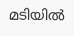മടിയില്‍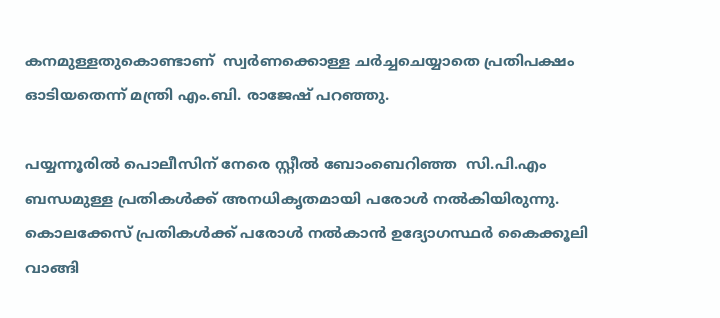കനമുള്ളതുകൊണ്ടാണ്  സ്വര്‍ണക്കൊള്ള ചര്‍ച്ചചെയ്യാതെ പ്രതിപക്ഷം ഓടിയതെന്ന് മന്ത്രി എം.ബി. രാജേഷ് പറഞ്ഞു.

പയ്യന്നൂരിൽ പൊലീസിന് നേരെ സ്റ്റീൽ ബോംബെറിഞ്ഞ  സി.പി.എം ബന്ധമുള്ള പ്രതികൾക്ക് അനധികൃതമായി പരോൾ നൽകിയിരുന്നു. കൊലക്കേസ് പ്രതികൾക്ക് പരോൾ നൽകാൻ ഉദ്യോഗസ്ഥർ കൈക്കൂലി വാങ്ങി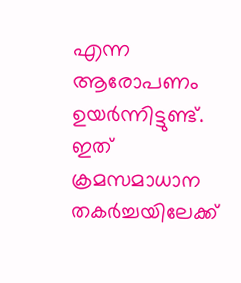എന്ന ആരോപണം ഉയർന്നിട്ടുണ്ട്. ഇത് ക്രമസമാധാന തകർച്ചയിലേക്ക്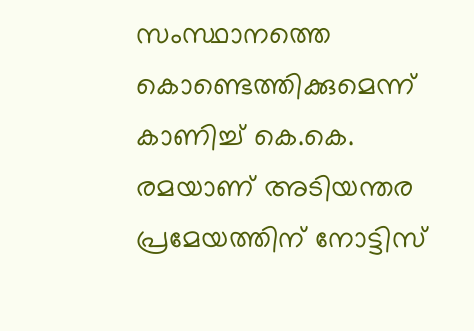സംസ്ഥാനത്തെ കൊണ്ടെത്തിക്കുമെന്ന് കാണിച്ച് കെ.കെ. രമയാണ് അടിയന്തര പ്രമേയത്തിന് നോട്ടിസ്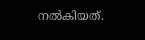നൽകിയത്.